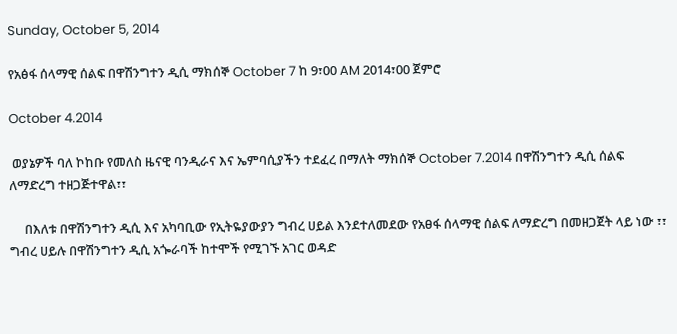Sunday, October 5, 2014

የአፅፋ ሰላማዊ ሰልፍ በዋሽንግተን ዲሲ ማክሰኞ October 7 ከ 9፣00 AM 2014፣00 ጀምሮ

October 4.2014

 ወያኔዎች ባለ ኮከቡ የመለስ ዜናዊ ባንዲራና እና ኤምባሲያችን ተደፈረ በማለት ማክሰኞ October 7.2014 በዋሽንግተን ዲሲ ሰልፍ ለማድረግ ተዘጋጅተዋል፣፣

     በእለቱ በዋሽንግተን ዲሲ እና አካባቢው የኢትዬያውያን ግብረ ሀይል እንደተለመደው የአፀፋ ሰላማዊ ሰልፍ ለማድረግ በመዘጋጀት ላይ ነው ፣፣ ግብረ ሀይሉ በዋሽንግተን ዲሲ አጐራባች ከተሞች የሚገኙ አገር ወዳድ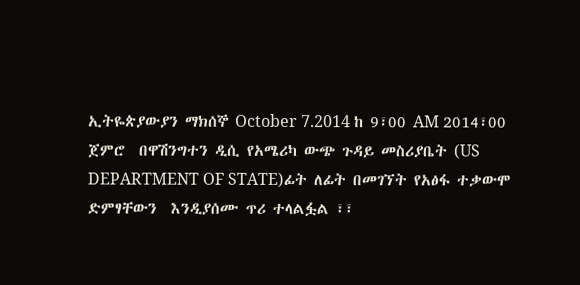ኢትዬጵያውያን ማክሰኞ October 7.2014 ከ 9፣00 AM 2014፣00  ጀምሮ  በዋሽንግተን ዲሲ የአሜሪካ ውጭ ጉዳይ መስሪያቤት (US DEPARTMENT OF STATE)ፊት ለፊት በመገኘት የአፅፋ ተቃውሞ ድምፃቸውን  እንዲያሰሙ ጥሪ ተላልፏል ፣፣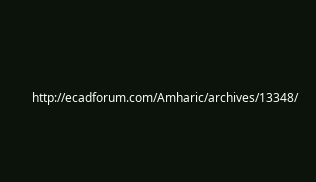http://ecadforum.com/Amharic/archives/13348/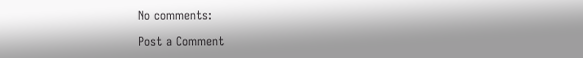No comments:

Post a Comment